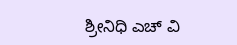ಶ್ರೀನಿಧಿ ಎಚ್ ವಿ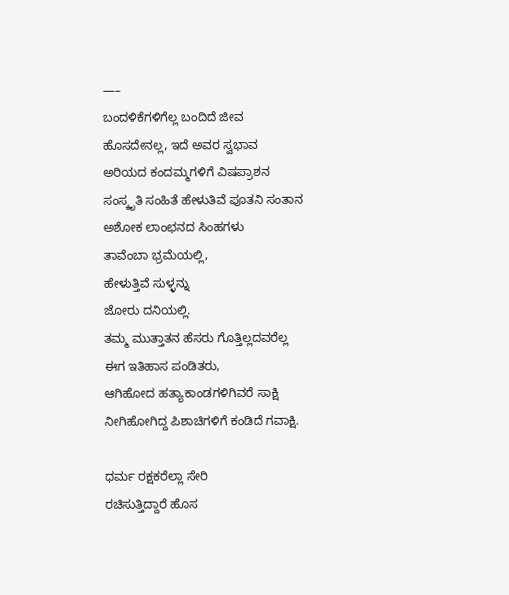—–
ಬಂದಳಿಕೆಗಳಿಗೆಲ್ಲ ಬಂದಿದೆ ಜೀವ
ಹೊಸದೇನಲ್ಲ, ಇದೆ ಅವರ ಸ್ವಭಾವ
ಅರಿಯದ ಕಂದಮ್ಮಗಳಿಗೆ ವಿಷಪ್ರಾಶನ
ಸಂಸ್ಕೃತಿ ಸಂಹಿತೆ ಹೇಳುತಿವೆ ಪೂತನಿ ಸಂತಾನ
ಅಶೋಕ ಲಾಂಛನದ ಸಿಂಹಗಳು
ತಾವೆಂಬಾ ಭ್ರಮೆಯಲ್ಲಿ,
ಹೇಳುತ್ತಿವೆ ಸುಳ್ಳನ್ನು
ಜೋರು ದನಿಯಲ್ಲಿ.
ತಮ್ಮ ಮುತ್ತಾತನ ಹೆಸರು ಗೊತ್ತಿಲ್ಲದವರೆಲ್ಲ
ಈಗ ಇತಿಹಾಸ ಪಂಡಿತರು,
ಆಗಿಹೋದ ಹತ್ಯಾಕಾಂಡಗಳಿಗಿವರೆ ಸಾಕ್ಷಿ
ನೀಗಿಹೋಗಿದ್ದ ಪಿಶಾಚಿಗಳಿಗೆ ಕಂಡಿದೆ ಗವಾಕ್ಷಿ.

ಧರ್ಮ ರಕ್ಷಕರೆಲ್ಲಾ ಸೇರಿ
ರಚಿಸುತ್ತಿದ್ದಾರೆ ಹೊಸ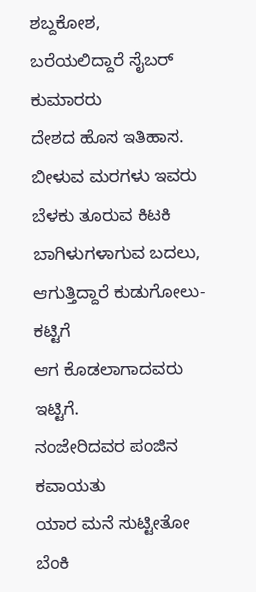ಶಬ್ದಕೋಶ,
ಬರೆಯಲಿದ್ದಾರೆ ಸೈಬರ್ ಕುಮಾರರು
ದೇಶದ ಹೊಸ ಇತಿಹಾಸ.
ಬೀಳುವ ಮರಗಳು ಇವರು
ಬೆಳಕು ತೂರುವ ಕಿಟಕಿ
ಬಾಗಿಳುಗಳಾಗುವ ಬದಲು,
ಆಗುತ್ತಿದ್ದಾರೆ ಕುಡುಗೋಲು-ಕಟ್ಟಿಗೆ
ಆಗ ಕೊಡಲಾಗಾದವರು ಇಟ್ಟಿಗೆ.
ನಂಜೇರಿದವರ ಪಂಜಿನ ಕವಾಯತು
ಯಾರ ಮನೆ ಸುಟ್ಟೀತೋ ಬೆಂಕಿ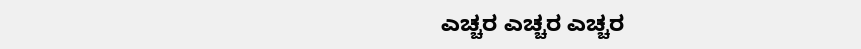ಎಚ್ಚರ ಎಚ್ಚರ ಎಚ್ಚರ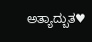ಅತ್ಯಾದ್ಬುತ♥